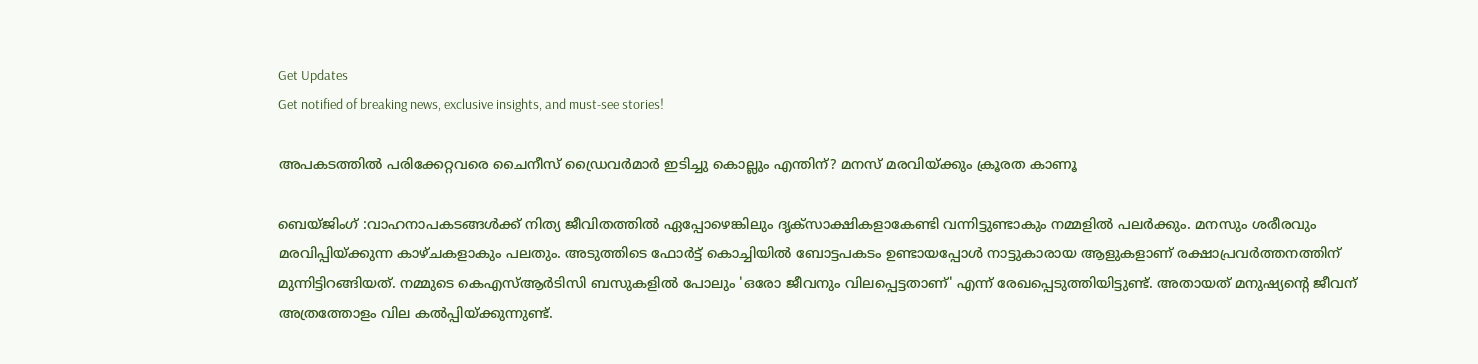Get Updates
Get notified of breaking news, exclusive insights, and must-see stories!

അപകടത്തില്‍ പരിക്കേറ്റവരെ ചൈനീസ് ഡ്രൈവര്‍മാര്‍ ഇടിച്ചു കൊല്ലും എന്തിന്? മനസ് മരവിയ്ക്കും ക്രൂരത കാണൂ

ബെയ്ജിംഗ് :വാഹനാപകടങ്ങള്‍ക്ക് നിത്യ ജീവിതത്തില്‍ ഏപ്പോഴെങ്കിലും ദൃക്‌സാക്ഷികളാകേണ്ടി വന്നിട്ടുണ്ടാകും നമ്മളില്‍ പലര്‍ക്കും. മനസും ശരീരവും മരവിപ്പിയ്ക്കുന്ന കാഴ്ചകളാകും പലതും. അടുത്തിടെ ഫോര്‍ട്ട് കൊച്ചിയില്‍ ബോട്ടപകടം ഉണ്ടായപ്പോള്‍ നാട്ടുകാരായ ആളുകളാണ് രക്ഷാപ്രവര്‍ത്തനത്തിന് മുന്നിട്ടിറങ്ങിയത്. നമ്മുടെ കെഎസ്ആര്‍ടിസി ബസുകളില്‍ പോലും 'ഒരോ ജീവനും വിലപ്പെട്ടതാണ്' എന്ന് രേഖപ്പെടുത്തിയിട്ടുണ്ട്. അതായത് മനുഷ്യന്റെ ജീവന് അത്രത്തോളം വില കല്‍പ്പിയ്ക്കുന്നുണ്ട്.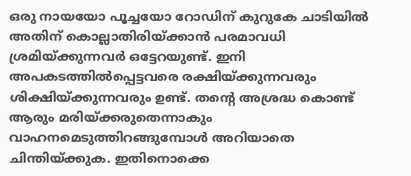ഒരു നായയോ പൂച്ചയോ റോഡിന് കുറുകേ ചാടിയില്‍ അതിന് കൊല്ലാതിരിയ്ക്കാന്‍ പരമാവധി ശ്രമിയ്ക്കുന്നവര്‍ ഒട്ടേറയുണ്ട്. ഇനി അപകടത്തില്‍പ്പെട്ടവരെ രക്ഷിയ്ക്കുന്നവരും ശിക്ഷിയ്ക്കുന്നവരും ഉണ്ട്. തന്റെ അശ്രദ്ധ കൊണ്ട് ആരും മരിയ്ക്കരുതെന്നാകും വാഹനമെടുത്തിറങ്ങുമ്പോള്‍ അറിയാതെ ചിന്തിയ്ക്കുക. ഇതിനൊക്കെ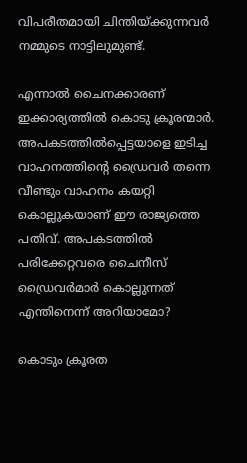വിപരീതമായി ചിന്തിയ്ക്കുന്നവര്‍ നമ്മുടെ നാട്ടിലുമുണ്ട്.

എന്നാല്‍ ചൈനക്കാരണ് ഇക്കാര്യത്തില്‍ കൊടു ക്രൂരന്മാര്‍. അപകടത്തില്‍പ്പെട്ടയാളെ ഇടിച്ച വാഹനത്തിന്റെ ഡ്രൈവര്‍ തന്നെ വീണ്ടും വാഹനം കയറ്റി കൊല്ലുകയാണ് ഈ രാജ്യത്തെ പതിവ്. അപകടത്തില്‍ പരിക്കേറ്റവരെ ചൈനീസ് ഡ്രൈവര്‍മാര്‍ കൊല്ലുന്നത് എന്തിനെന്ന് അറിയാമോ?

കൊടും ക്രൂരത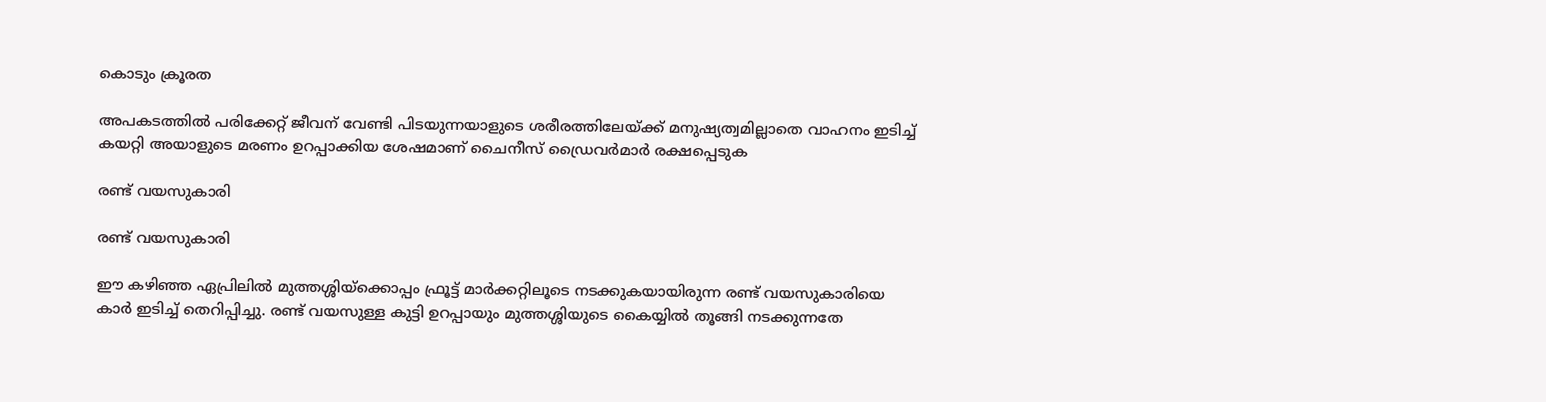കൊടും ക്രൂരത

അപകടത്തില്‍ പരിക്കേറ്റ് ജീവന് വേണ്ടി പിടയുന്നയാളുടെ ശരീരത്തിലേയ്ക്ക് മനുഷ്യത്വമില്ലാതെ വാഹനം ഇടിച്ച് കയറ്റി അയാളുടെ മരണം ഉറപ്പാക്കിയ ശേഷമാണ് ചൈനീസ് ഡ്രൈവര്‍മാര്‍ രക്ഷപ്പെടുക

രണ്ട് വയസുകാരി

രണ്ട് വയസുകാരി

ഈ കഴിഞ്ഞ ഏപ്രിലില്‍ മുത്തശ്ശിയ്‌ക്കൊപ്പം ഫ്രൂട്ട് മാര്‍ക്കറ്റിലൂടെ നടക്കുകയായിരുന്ന രണ്ട് വയസുകാരിയെ കാര്‍ ഇടിച്ച് തെറിപ്പിച്ചു. രണ്ട് വയസുള്ള കുട്ടി ഉറപ്പായും മുത്തശ്ശിയുടെ കൈയ്യില്‍ തൂങ്ങി നടക്കുന്നതേ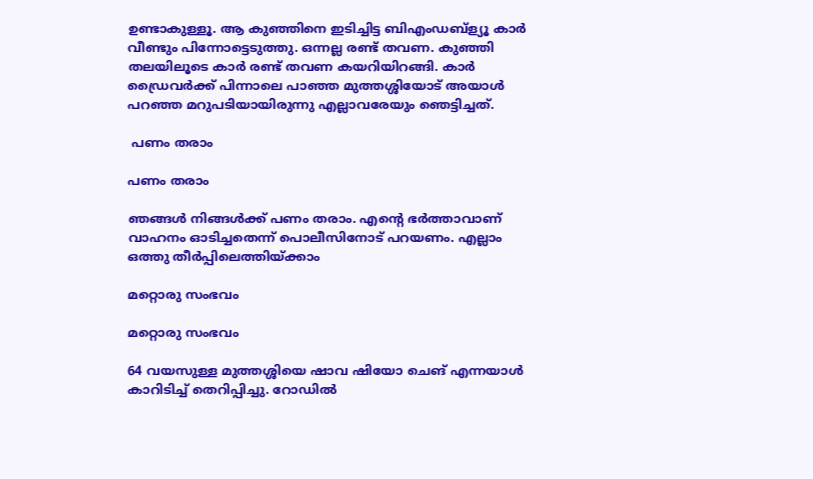ഉണ്ടാകുള്ളൂ. ആ കുഞ്ഞിനെ ഇടിച്ചിട്ട ബിഎംഡബ്‌ള്യൂ കാര്‍ വീണ്ടും പിന്നോട്ടെടുത്തു. ഒന്നല്ല രണ്ട് തവണ. കുഞ്ഞി തലയിലൂടെ കാര്‍ രണ്ട് തവണ കയറിയിറങ്ങി. കാര്‍ ഡ്രൈവര്‍ക്ക് പിന്നാലെ പാഞ്ഞ മുത്തശ്ശിയോട് അയാള്‍ പറഞ്ഞ മറുപടിയായിരുന്നു എല്ലാവരേയും ഞെട്ടിച്ചത്.

 പണം തരാം

പണം തരാം

ഞങ്ങള്‍ നിങ്ങള്‍ക്ക് പണം തരാം. എന്റെ ഭര്‍ത്താവാണ് വാഹനം ഓടിച്ചതെന്ന് പൊലീസിനോട് പറയണം. എല്ലാം ഒത്തു തീര്‍പ്പിലെത്തിയ്ക്കാം

മറ്റൊരു സംഭവം

മറ്റൊരു സംഭവം

64 വയസുള്ള മുത്തശ്ശിയെ ഷാവ ഷിയോ ചെങ് എന്നയാള്‍ കാറിടിച്ച് തെറിപ്പിച്ചു. റോഡില്‍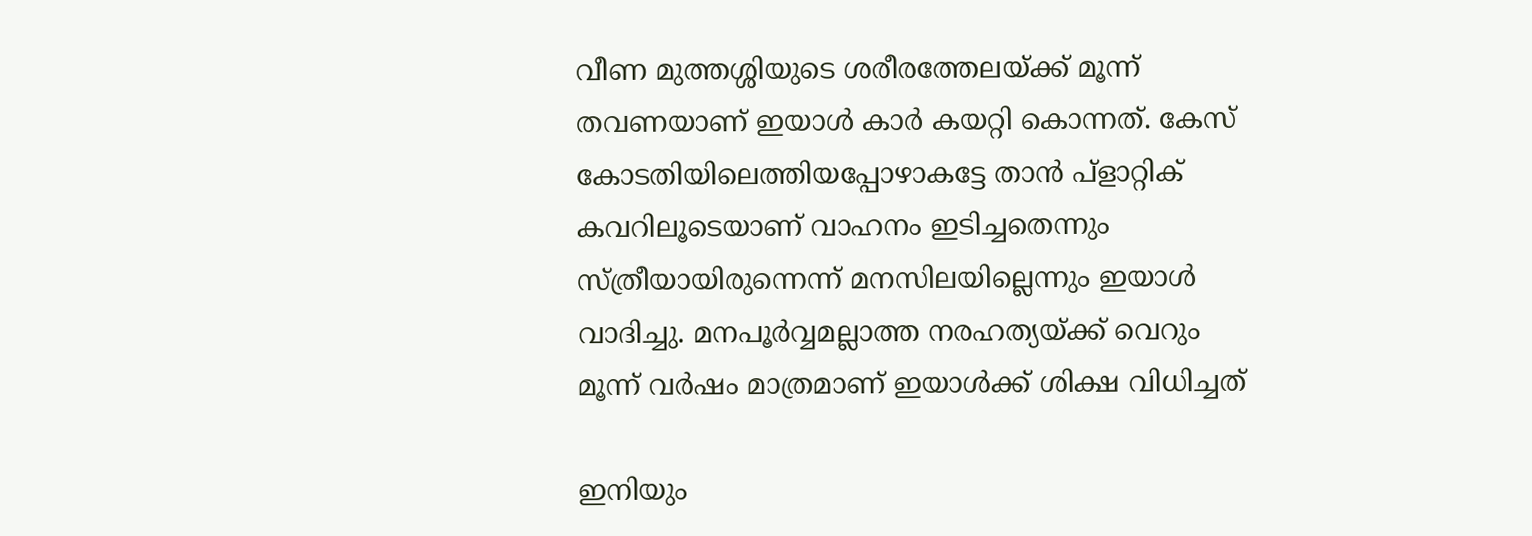വീണ മുത്തശ്ശിയുടെ ശരീരത്തേലയ്ക്ക് മൂന്ന് തവണയാണ് ഇയാള്‍ കാര്‍ കയറ്റി കൊന്നത്. കേസ് കോടതിയിലെത്തിയപ്പോഴാകട്ടേ താന്‍ പ്ളാറ്റിക് കവറിലൂടെയാണ് വാഹനം ഇടിച്ചതെന്നും സ്ത്രീയായിരുന്നെന്ന് മനസിലയില്ലെന്നും ഇയാള്‍ വാദിച്ചു. മനപൂര്‍വ്വമല്ലാത്ത നരഹത്യയ്ക്ക് വെറും മൂന്ന് വര്‍ഷം മാത്രമാണ് ഇയാള്‍ക്ക് ശിക്ഷ വിധിച്ചത്

ഇനിയും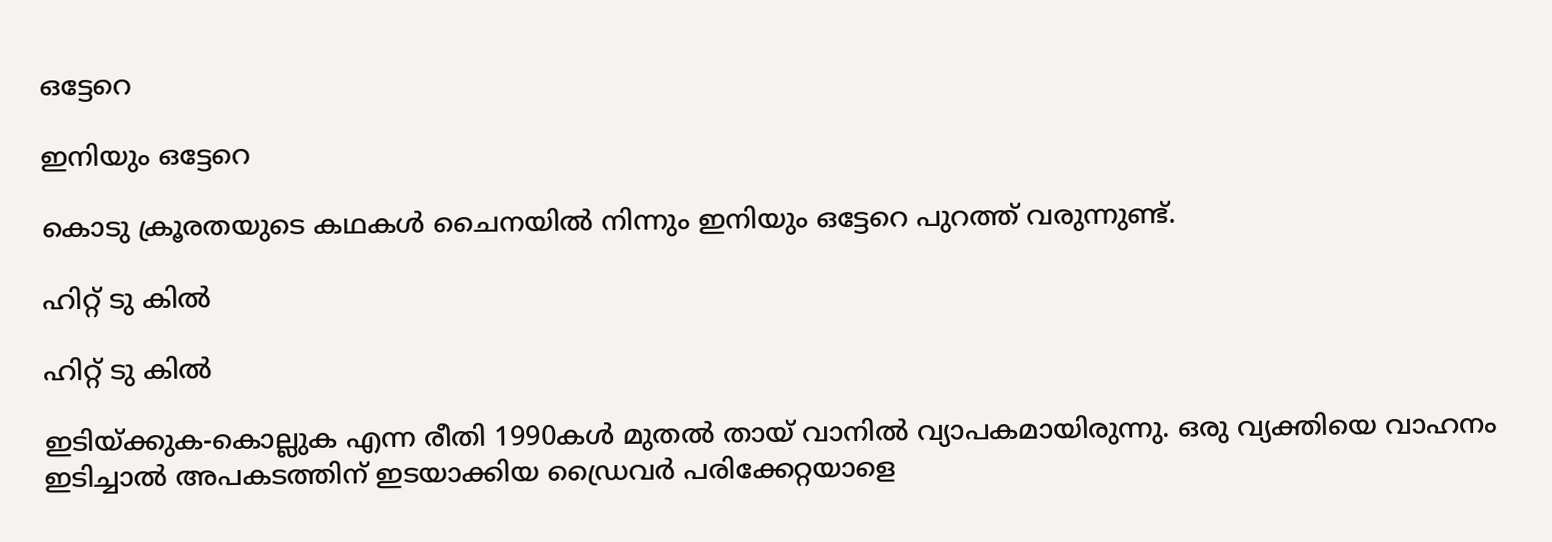ഒട്ടേറെ

ഇനിയും ഒട്ടേറെ

കൊടു ക്രൂരതയുടെ കഥകള്‍ ചൈനയില്‍ നിന്നും ഇനിയും ഒട്ടേറെ പുറത്ത് വരുന്നുണ്ട്.

ഹിറ്റ് ടു കില്‍

ഹിറ്റ് ടു കില്‍

ഇടിയ്ക്കുക-കൊല്ലുക എന്ന രീതി 1990കള്‍ മുതല്‍ തായ് വാനില്‍ വ്യാപകമായിരുന്നു. ഒരു വ്യക്തിയെ വാഹനം ഇടിച്ചാല്‍ അപകടത്തിന് ഇടയാക്കിയ ഡ്രൈവര്‍ പരിക്കേറ്റയാളെ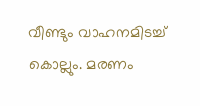വീണ്ടും വാഹനമിടച്ച് കൊല്ലും. മരണം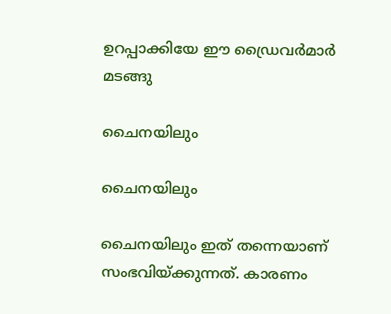ഉറപ്പാക്കിയേ ഈ ഡ്രൈവര്‍മാര്‍ മടങ്ങു

ചൈനയിലും

ചൈനയിലും

ചൈനയിലും ഇത് തന്നെയാണ് സംഭവിയ്ക്കുന്നത്. കാരണം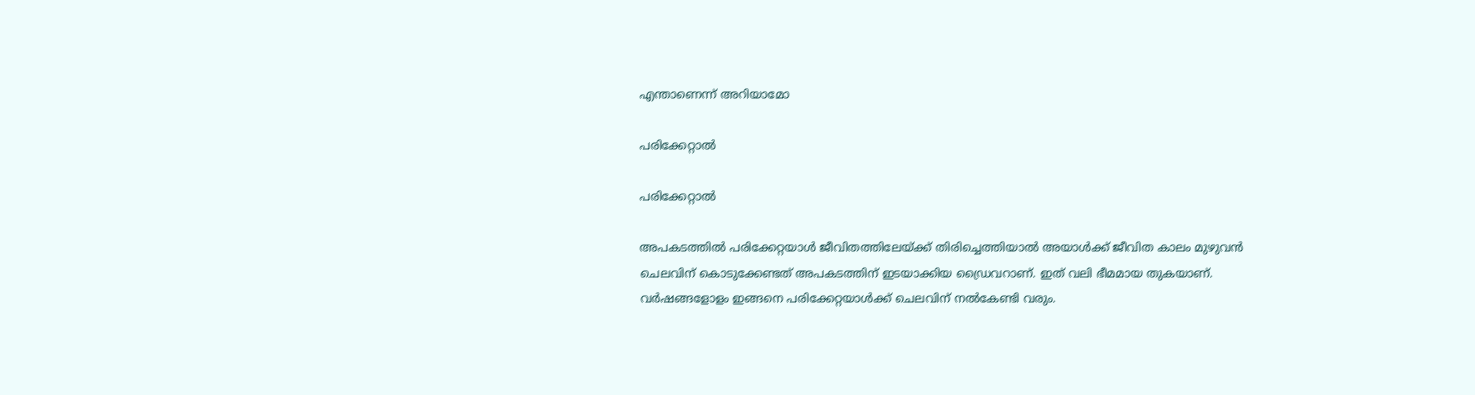എന്താണെന്ന് അറിയാമോ

പരിക്കേറ്റാല്‍

പരിക്കേറ്റാല്‍

അപകടത്തില്‍ പരിക്കേറ്റയാള്‍ ജീവിതത്തിലേയ്ക്ക് തിരിച്ചെത്തിയാല്‍ അയാള്‍ക്ക് ജീവിത കാലം മുഴുവന്‍ ചെലവിന് കൊടുക്കേണ്ടത് അപകടത്തിന് ഇടയാക്കിയ ഡ്രൈവറാണ്. ഇത് വലി ഭീമമായ തുകയാണ്. വര്‍ഷങ്ങളോളം ഇങ്ങനെ പരിക്കേറ്റയാള്‍ക്ക് ചെലവിന് നല്‍കേണ്ടി വരും.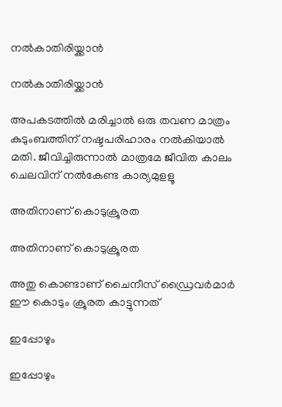നല്‍കാതിരിയ്ക്കാന്‍

നല്‍കാതിരിയ്ക്കാന്‍

അപകടത്തില്‍ മരിച്ചാല്‍ ഒരു തവണ മാത്രം കുടുംബത്തിന് നഷ്ടപരിഹാരം നല്‍കിയാല്‍ മതി. ജീവിച്ചിരുന്നാല്‍ മാത്രമേ ജീവിത കാലം ചെലവിന് നല്‍കേണ്ട കാര്യമുളളൂ

അതിനാണ് കൊടുക്രൂരത

അതിനാണ് കൊടുക്രൂരത

അതു കൊണ്ടാണ് ചൈനീസ് ഡ്രൈവര്‍മാര്‍ ഈ കൊടും ക്രൂരത കാട്ടുന്നത്

ഇപ്പോഴും

ഇപ്പോഴും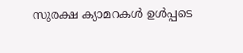സുരക്ഷ ക്യാമറകള്‍ ഉള്‍പ്പടെ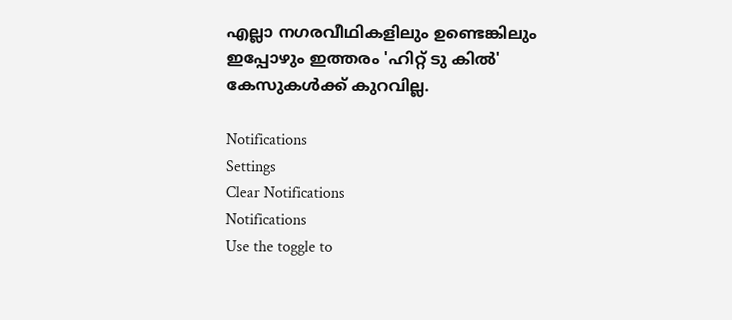എല്ലാ നഗരവീഥികളിലും ഉണ്ടെങ്കിലും ഇപ്പോഴും ഇത്തരം 'ഹിറ്റ് ടു കില്‍' കേസുകള്‍ക്ക് കുറവില്ല.

Notifications
Settings
Clear Notifications
Notifications
Use the toggle to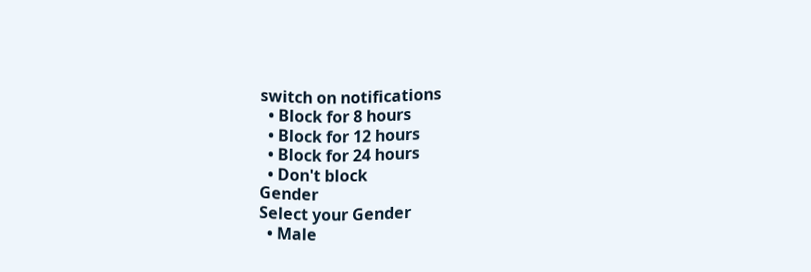switch on notifications
  • Block for 8 hours
  • Block for 12 hours
  • Block for 24 hours
  • Don't block
Gender
Select your Gender
  • Male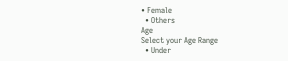• Female
  • Others
Age
Select your Age Range
  • Under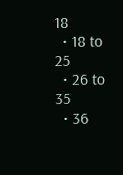18
  • 18 to 25
  • 26 to 35
  • 36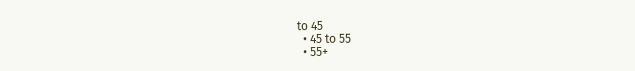to 45
  • 45 to 55
  • 55+